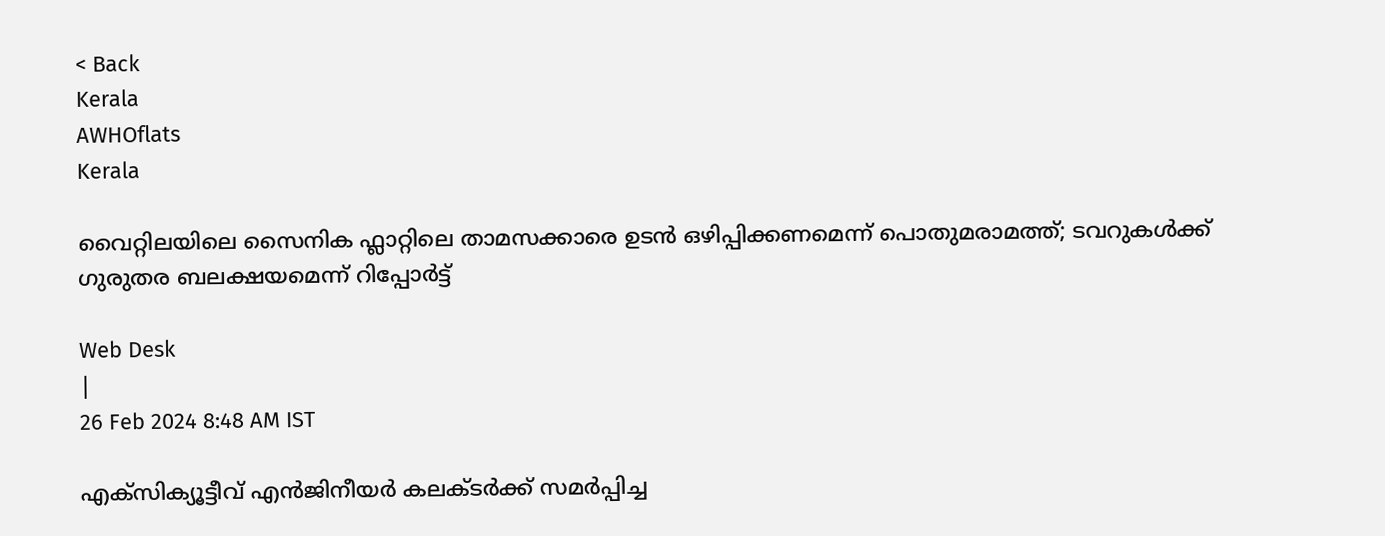< Back
Kerala
AWHOflats
Kerala

വൈറ്റിലയിലെ സൈനിക ഫ്ലാറ്റിലെ താമസക്കാരെ ഉടൻ ഒഴിപ്പിക്കണമെന്ന് പൊതുമരാമത്ത്; ടവറുകൾക്ക് ഗുരുതര ബലക്ഷയമെന്ന് റിപ്പോർട്ട്

Web Desk
|
26 Feb 2024 8:48 AM IST

എക്സിക്യൂട്ടീവ് എൻജിനീയർ കലക്ടർക്ക് സമർപ്പിച്ച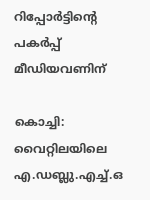റിപ്പോർട്ടിന്റെ പകർപ്പ് മീഡിയവണിന്

കൊച്ചി: വൈറ്റിലയിലെ എ.ഡബ്ലു.എച്ച്.ഒ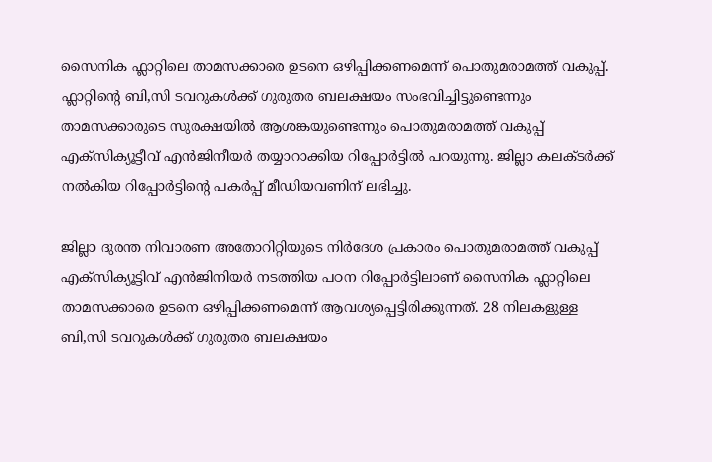സൈനിക ഫ്ലാറ്റിലെ താമസക്കാരെ ഉടനെ ഒഴിപ്പിക്കണമെന്ന് പൊതുമരാമത്ത് വകുപ്പ്. ഫ്ലാറ്റിന്റെ ബി,സി ടവറുകൾക്ക് ഗുരുതര ബലക്ഷയം സംഭവിച്ചിട്ടുണ്ടെന്നും താമസക്കാരുടെ സുരക്ഷയിൽ ആശങ്കയുണ്ടെന്നും പൊതുമരാമത്ത് വകുപ്പ് എക്സിക്യൂട്ടീവ് എൻജിനീയർ തയ്യാറാക്കിയ റിപ്പോർട്ടിൽ പറയുന്നു. ജില്ലാ കലക്ടർക്ക് നൽകിയ റിപ്പോർട്ടിന്റെ പകർപ്പ് മീഡിയവണിന് ലഭിച്ചു.

ജില്ലാ ദുരന്ത നിവാരണ അതോറിറ്റിയുടെ നിർദേശ പ്രകാരം പൊതുമരാമത്ത് വകുപ്പ് എക്സിക്യൂട്ടിവ് എൻജിനിയർ നടത്തിയ പഠന റിപ്പോർട്ടിലാണ് സൈനിക ഫ്ലാറ്റിലെ താമസക്കാരെ ഉടനെ ഒഴിപ്പിക്കണമെന്ന് ആവശ്യപ്പെട്ടിരിക്കുന്നത്. 28 നിലകളുള്ള ബി,സി ടവറുകൾക്ക് ഗുരുതര ബലക്ഷയം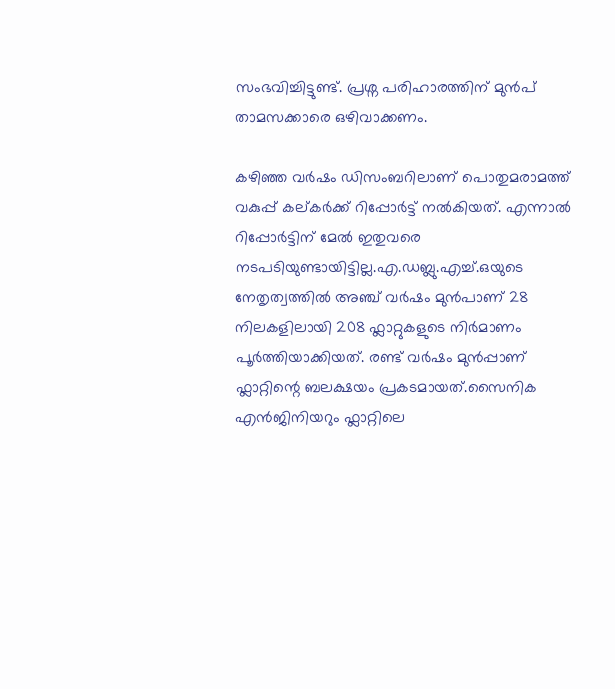സംഭവിച്ചിട്ടുണ്ട്. പ്രശ്ന പരിഹാരത്തിന് മുൻപ് താമസക്കാരെ ഒഴിവാക്കണം.

കഴിഞ്ഞ വർഷം ഡിസംബറിലാണ് പൊതുമരാമത്ത് വകുപ്പ് കല്കർക്ക് റിപ്പോർട്ട് നൽകിയത്. എന്നാൽ റിപ്പോർട്ടിന് മേൽ ഇതുവരെ നടപടിയുണ്ടായിട്ടില്ല.എ.ഡബ്ലു.എച്ച്.ഒയുടെ നേതൃത്വത്തിൽ അഞ്ച് വർഷം മുൻപാണ് 28 നിലകളിലായി 208 ഫ്ലാറ്റുകളുടെ നിർമാണം പൂർത്തിയാക്കിയത്. രണ്ട് വർഷം മുൻപ്പാണ് ഫ്ലാറ്റിന്റെ ബലക്ഷയം പ്രകടമായത്.സൈനിക എൻജിനിയറും ഫ്ലാറ്റിലെ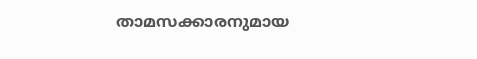താമസക്കാരനുമായ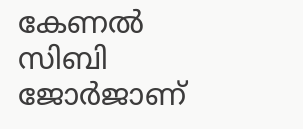കേണൽ സിബി ജോർജാണ്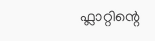ഫ്ലാറ്റിന്റെ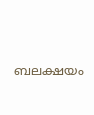ബലക്ഷയം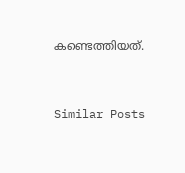കണ്ടെത്തിയത്.


Similar Posts